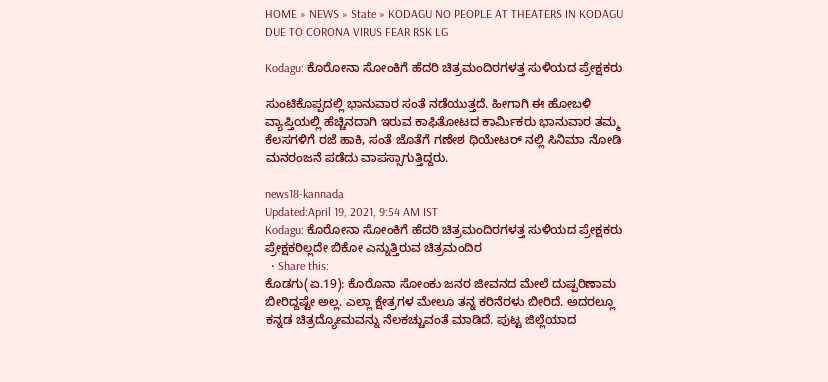HOME » NEWS » State » KODAGU NO PEOPLE AT THEATERS IN KODAGU DUE TO CORONA VIRUS FEAR RSK LG

Kodagu: ಕೊರೋನಾ ಸೋಂಕಿಗೆ ಹೆದರಿ ಚಿತ್ರಮಂದಿರಗಳತ್ತ ಸುಳಿಯದ ಪ್ರೇಕ್ಷಕರು

ಸುಂಟಿಕೊಪ್ಪದಲ್ಲಿ ಭಾನುವಾರ ಸಂತೆ ನಡೆಯುತ್ತದೆ. ಹೀಗಾಗಿ ಈ ಹೋಬಳಿ ವ್ಯಾಪ್ತಿಯಲ್ಲಿ ಹೆಚ್ಚಿನದಾಗಿ ಇರುವ ಕಾಫಿತೋಟದ ಕಾರ್ಮಿಕರು ಭಾನುವಾರ ತಮ್ಮ ಕೆಲಸಗಳಿಗೆ ರಜೆ ಹಾಕಿ, ಸಂತೆ ಜೊತೆಗೆ ಗಣೇಶ ಥಿಯೇಟರ್ ನಲ್ಲಿ ಸಿನಿಮಾ ನೋಡಿ ಮನರಂಜನೆ ಪಡೆದು ವಾಪಸ್ಸಾಗುತ್ತಿದ್ದರು.

news18-kannada
Updated:April 19, 2021, 9:54 AM IST
Kodagu: ಕೊರೋನಾ ಸೋಂಕಿಗೆ ಹೆದರಿ ಚಿತ್ರಮಂದಿರಗಳತ್ತ ಸುಳಿಯದ ಪ್ರೇಕ್ಷಕರು
ಪ್ರೇಕ್ಷಕರಿಲ್ಲದೇ ಬಿಕೋ ಎನ್ನುತ್ತಿರುವ ಚಿತ್ರಮಂದಿರ
  • Share this:
ಕೊಡಗು(ಏ.19): ಕೊರೊನಾ ಸೋಂಕು ಜನರ ಜೀವನದ ಮೇಲೆ ದುಷ್ಪರಿಣಾಮ ಬೀರಿದ್ದಷ್ಟೇ ಅಲ್ಲ. ಎಲ್ಲಾ ಕ್ಷೇತ್ರಗಳ ಮೇಲೂ ತನ್ನ ಕರಿನೆರಳು ಬೀರಿದೆ. ಅದರಲ್ಲೂ ಕನ್ನಡ ಚಿತ್ರದ್ಯೋಮವನ್ನು ನೆಲಕಚ್ಚುವಂತೆ ಮಾಡಿದೆ. ಪುಟ್ಟ ಜಿಲ್ಲೆಯಾದ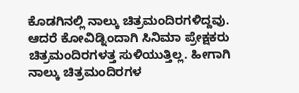ಕೊಡಗಿನಲ್ಲಿ ನಾಲ್ಕು ಚಿತ್ರಮಂದಿರಗಳಿದ್ದವು. ಆದರೆ ಕೋವಿಡ್ನಿಂದಾಗಿ ಸಿನಿಮಾ ಪ್ರೇಕ್ಷಕರು ಚಿತ್ರಮಂದಿರಗಳತ್ತ ಸುಳಿಯುತ್ತಿಲ್ಲ. ಹೀಗಾಗಿ ನಾಲ್ಕು ಚಿತ್ರಮಂದಿರಗಳ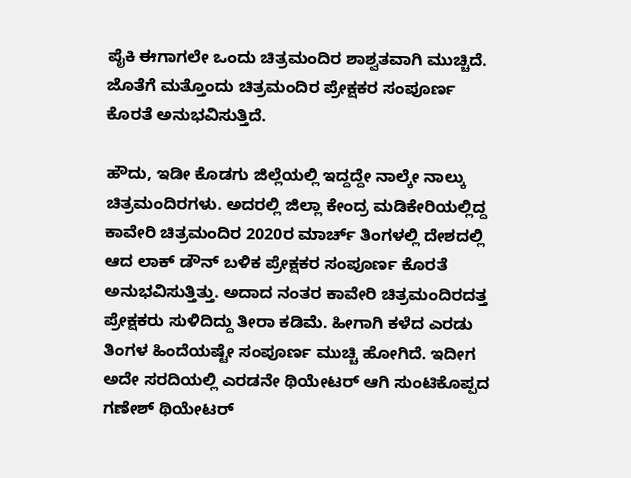ಪೈಕಿ ಈಗಾಗಲೇ ಒಂದು ಚಿತ್ರಮಂದಿರ ಶಾಶ್ವತವಾಗಿ ಮುಚ್ಚಿದೆ. ಜೊತೆಗೆ ಮತ್ತೊಂದು ಚಿತ್ರಮಂದಿರ ಪ್ರೇಕ್ಷಕರ ಸಂಪೂರ್ಣ ಕೊರತೆ ಅನುಭವಿಸುತ್ತಿದೆ.

ಹೌದು, ಇಡೀ ಕೊಡಗು ಜಿಲ್ಲೆಯಲ್ಲಿ ಇದ್ದದ್ದೇ ನಾಲ್ಕೇ ನಾಲ್ಕು ಚಿತ್ರಮಂದಿರಗಳು. ಅದರಲ್ಲಿ ಜಿಲ್ಲಾ ಕೇಂದ್ರ ಮಡಿಕೇರಿಯಲ್ಲಿದ್ದ ಕಾವೇರಿ ಚಿತ್ರಮಂದಿರ 2020ರ ಮಾರ್ಚ್ ತಿಂಗಳಲ್ಲಿ ದೇಶದಲ್ಲಿ ಆದ ಲಾಕ್ ಡೌನ್ ಬಳಿಕ ಪ್ರೇಕ್ಷಕರ ಸಂಪೂರ್ಣ ಕೊರತೆ ಅನುಭವಿಸುತ್ತಿತ್ತು. ಅದಾದ ನಂತರ ಕಾವೇರಿ ಚಿತ್ರಮಂದಿರದತ್ತ ಪ್ರೇಕ್ಷಕರು ಸುಳಿದಿದ್ದು ತೀರಾ ಕಡಿಮೆ. ಹೀಗಾಗಿ ಕಳೆದ ಎರಡು ತಿಂಗಳ ಹಿಂದೆಯಷ್ಟೇ ಸಂಪೂರ್ಣ ಮುಚ್ಚಿ ಹೋಗಿದೆ. ಇದೀಗ ಅದೇ ಸರದಿಯಲ್ಲಿ ಎರಡನೇ ಥಿಯೇಟರ್ ಆಗಿ ಸುಂಟಿಕೊಪ್ಪದ ಗಣೇಶ್ ಥಿಯೇಟರ್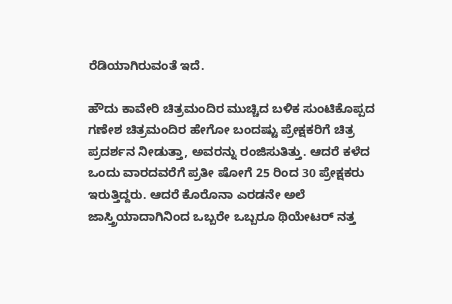ರೆಡಿಯಾಗಿರುವಂತೆ ಇದೆ.

ಹೌದು ಕಾವೇರಿ ಚಿತ್ರಮಂದಿರ ಮುಚ್ಚಿದ ಬಳಿಕ ಸುಂಟಿಕೊಪ್ಪದ ಗಣೇಶ ಚಿತ್ರಮಂದಿರ ಹೇಗೋ ಬಂದಷ್ಟು ಪ್ರೇಕ್ಷಕರಿಗೆ ಚಿತ್ರ ಪ್ರದರ್ಶನ ನೀಡುತ್ತಾ, ಅವರನ್ನು ರಂಜಿಸುತಿತ್ತು. ಆದರೆ ಕಳೆದ ಒಂದು ವಾರದವರೆಗೆ ಪ್ರತೀ ಷೋಗೆ 25 ರಿಂದ 30 ಪ್ರೇಕ್ಷಕರು ಇರುತ್ತಿದ್ದರು. ಆದರೆ ಕೊರೊನಾ ಎರಡನೇ ಅಲೆ ಜಾಸ್ತ್ರಿಯಾದಾಗಿನಿಂದ ಒಬ್ಬರೇ ಒಬ್ಬರೂ ಥಿಯೇಟರ್ ನತ್ತ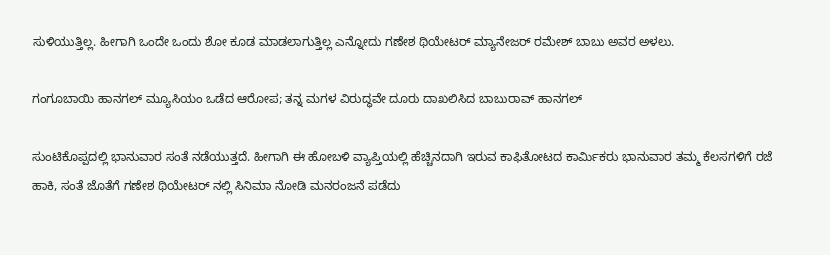ಸುಳಿಯುತ್ತಿಲ್ಲ. ಹೀಗಾಗಿ ಒಂದೇ ಒಂದು ಶೋ ಕೂಡ ಮಾಡಲಾಗುತ್ತಿಲ್ಲ ಎನ್ನೋದು ಗಣೇಶ ಥಿಯೇಟರ್ ಮ್ಯಾನೇಜರ್ ರಮೇಶ್ ಬಾಬು ಅವರ ಅಳಲು.

ಗಂಗೂಬಾಯಿ ಹಾನಗಲ್ ಮ್ಯೂಸಿಯಂ ಒಡೆದ ಆರೋಪ; ತನ್ನ ಮಗಳ ವಿರುದ್ಧವೇ ದೂರು ದಾಖಲಿಸಿದ ಬಾಬುರಾವ್ ಹಾನಗಲ್

ಸುಂಟಿಕೊಪ್ಪದಲ್ಲಿ ಭಾನುವಾರ ಸಂತೆ ನಡೆಯುತ್ತದೆ. ಹೀಗಾಗಿ ಈ ಹೋಬಳಿ ವ್ಯಾಪ್ತಿಯಲ್ಲಿ ಹೆಚ್ಚಿನದಾಗಿ ಇರುವ ಕಾಫಿತೋಟದ ಕಾರ್ಮಿಕರು ಭಾನುವಾರ ತಮ್ಮ ಕೆಲಸಗಳಿಗೆ ರಜೆ ಹಾಕಿ, ಸಂತೆ ಜೊತೆಗೆ ಗಣೇಶ ಥಿಯೇಟರ್ ನಲ್ಲಿ ಸಿನಿಮಾ ನೋಡಿ ಮನರಂಜನೆ ಪಡೆದು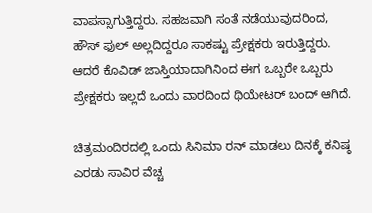ವಾಪಸ್ಸಾಗುತ್ತಿದ್ದರು. ಸಹಜವಾಗಿ ಸಂತೆ ನಡೆಯುವುದರಿಂದ, ಹೌಸ್ ಫುಲ್ ಅಲ್ಲದಿದ್ದರೂ ಸಾಕಷ್ಟು ಪ್ರೇಕ್ಷಕರು ಇರುತ್ತಿದ್ದರು. ಆದರೆ ಕೊವಿಡ್ ಜಾಸ್ತಿಯಾದಾಗಿನಿಂದ ಈಗ ಒಬ್ಬರೇ ಒಬ್ಬರು ಪ್ರೇಕ್ಷಕರು ಇಲ್ಲದೆ ಒಂದು ವಾರದಿಂದ ಥಿಯೇಟರ್ ಬಂದ್ ಆಗಿದೆ.

ಚಿತ್ರಮಂದಿರದಲ್ಲಿ ಒಂದು ಸಿನಿಮಾ ರನ್ ಮಾಡಲು ದಿನಕ್ಕೆ ಕನಿಷ್ಠ ಎರಡು ಸಾವಿರ ವೆಚ್ಚ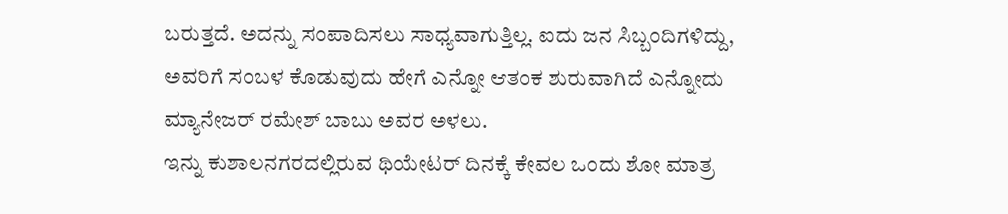ಬರುತ್ತದೆ. ಅದನ್ನು ಸಂಪಾದಿಸಲು ಸಾಧ್ಯವಾಗುತ್ತಿಲ್ಲ. ಐದು ಜನ ಸಿಬ್ಬಂದಿಗಳಿದ್ದು, ಅವರಿಗೆ ಸಂಬಳ ಕೊಡುವುದು ಹೇಗೆ ಎನ್ನೋ ಆತಂಕ ಶುರುವಾಗಿದೆ ಎನ್ನೋದು ಮ್ಯಾನೇಜರ್ ರಮೇಶ್ ಬಾಬು ಅವರ ಅಳಲು.
ಇನ್ನು ಕುಶಾಲನಗರದಲ್ಲಿರುವ ಥಿಯೇಟರ್ ದಿನಕ್ಕೆ ಕೇವಲ ಒಂದು ಶೋ ಮಾತ್ರ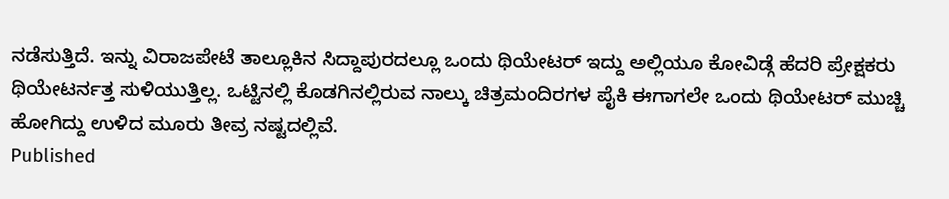ನಡೆಸುತ್ತಿದೆ. ಇನ್ನು ವಿರಾಜಪೇಟೆ ತಾಲ್ಲೂಕಿನ ಸಿದ್ದಾಪುರದಲ್ಲೂ ಒಂದು ಥಿಯೇಟರ್ ಇದ್ದು ಅಲ್ಲಿಯೂ ಕೋವಿಡ್ಗೆ ಹೆದರಿ ಪ್ರೇಕ್ಷಕರು ಥಿಯೇಟರ್ನತ್ತ ಸುಳಿಯುತ್ತಿಲ್ಲ. ಒಟ್ಟಿನಲ್ಲಿ ಕೊಡಗಿನಲ್ಲಿರುವ ನಾಲ್ಕು ಚಿತ್ರಮಂದಿರಗಳ ಪೈಕಿ ಈಗಾಗಲೇ ಒಂದು ಥಿಯೇಟರ್ ಮುಚ್ಚಿ ಹೋಗಿದ್ದು ಉಳಿದ ಮೂರು ತೀವ್ರ ನಷ್ಟದಲ್ಲಿವೆ.
Published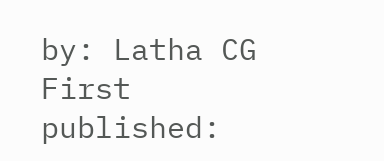by: Latha CG
First published: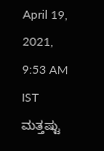April 19, 2021, 9:53 AM IST
ಮತ್ತಷ್ಟು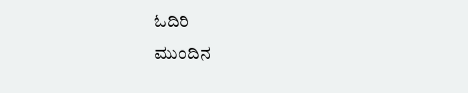ಓದಿರಿ
ಮುಂದಿನ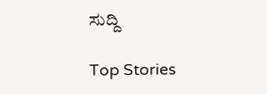ಸುದ್ದಿ

Top Stories